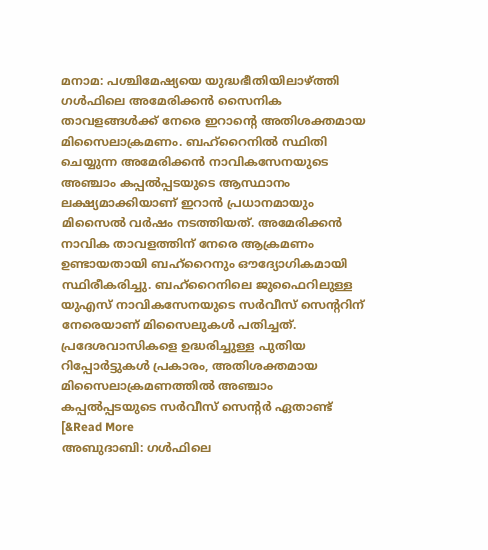മനാമ: പശ്ചിമേഷ്യയെ യുദ്ധഭീതിയിലാഴ്ത്തി ഗൾഫിലെ അമേരിക്കൻ സൈനിക താവളങ്ങൾക്ക് നേരെ ഇറാന്റെ അതിശക്തമായ മിസൈലാക്രമണം. ബഹ്റൈനിൽ സ്ഥിതി ചെയ്യുന്ന അമേരിക്കൻ നാവികസേനയുടെ അഞ്ചാം കപ്പൽപ്പടയുടെ ആസ്ഥാനം ലക്ഷ്യമാക്കിയാണ് ഇറാൻ പ്രധാനമായും മിസൈൽ വർഷം നടത്തിയത്. അമേരിക്കൻ നാവിക താവളത്തിന് നേരെ ആക്രമണം ഉണ്ടായതായി ബഹ്റൈനും ഔദ്യോഗികമായി സ്ഥിരീകരിച്ചു. ബഹ്റൈനിലെ ജുഫൈറിലുള്ള യുഎസ് നാവികസേനയുടെ സർവീസ് സെന്ററിന് നേരെയാണ് മിസൈലുകൾ പതിച്ചത്. പ്രദേശവാസികളെ ഉദ്ധരിച്ചുള്ള പുതിയ റിപ്പോർട്ടുകൾ പ്രകാരം, അതിശക്തമായ മിസൈലാക്രമണത്തിൽ അഞ്ചാം കപ്പൽപ്പടയുടെ സർവീസ് സെന്റർ ഏതാണ്ട് [&Read More
അബുദാബി: ഗൾഫിലെ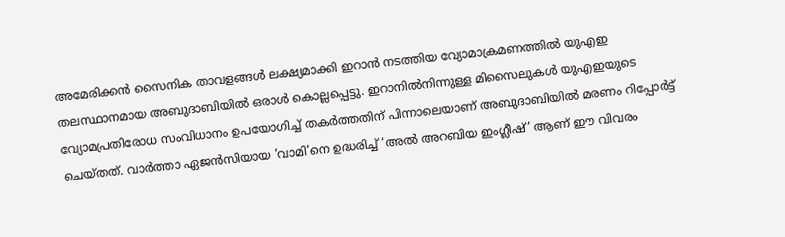അമേരിക്കൻ സൈനിക താവളങ്ങൾ ലക്ഷ്യമാക്കി ഇറാൻ നടത്തിയ വ്യോമാക്രമണത്തിൽ യുഎഇ തലസ്ഥാനമായ അബുദാബിയിൽ ഒരാൾ കൊല്ലപ്പെട്ടു. ഇറാനിൽനിന്നുള്ള മിസൈലുകൾ യുഎഇയുടെ വ്യോമപ്രതിരോധ സംവിധാനം ഉപയോഗിച്ച് തകർത്തതിന് പിന്നാലെയാണ് അബുദാബിയിൽ മരണം റിപ്പോർട്ട് ചെയ്തത്. വാർത്താ ഏജൻസിയായ ‘വാമി’നെ ഉദ്ധരിച്ച് ‘അൽ അറബിയ ഇംഗ്ലീഷ്’ ആണ് ഈ വിവരം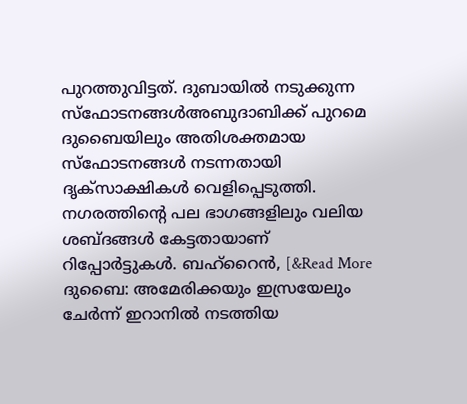പുറത്തുവിട്ടത്. ദുബായിൽ നടുക്കുന്ന സ്ഫോടനങ്ങൾഅബുദാബിക്ക് പുറമെ ദുബൈയിലും അതിശക്തമായ സ്ഫോടനങ്ങൾ നടന്നതായി ദൃക്സാക്ഷികൾ വെളിപ്പെടുത്തി. നഗരത്തിന്റെ പല ഭാഗങ്ങളിലും വലിയ ശബ്ദങ്ങൾ കേട്ടതായാണ് റിപ്പോർട്ടുകൾ. ബഹ്റൈൻ, [&Read More
ദുബൈ: അമേരിക്കയും ഇസ്രയേലും ചേർന്ന് ഇറാനിൽ നടത്തിയ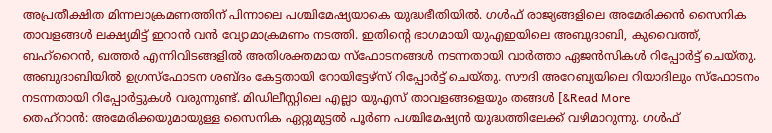അപ്രതീക്ഷിത മിന്നലാക്രമണത്തിന് പിന്നാലെ പശ്ചിമേഷ്യയാകെ യുദ്ധഭീതിയിൽ. ഗൾഫ് രാജ്യങ്ങളിലെ അമേരിക്കൻ സൈനിക താവളങ്ങൾ ലക്ഷ്യമിട്ട് ഇറാൻ വൻ വ്യോമാക്രമണം നടത്തി. ഇതിന്റെ ഭാഗമായി യുഎഇയിലെ അബുദാബി, കുവൈത്ത്, ബഹ്റൈൻ, ഖത്തർ എന്നിവിടങ്ങളിൽ അതിശക്തമായ സ്ഫോടനങ്ങൾ നടന്നതായി വാർത്താ ഏജൻസികൾ റിപ്പോർട്ട് ചെയ്തു. അബുദാബിയിൽ ഉഗ്രസ്ഫോടന ശബ്ദം കേട്ടതായി റോയിട്ടേഴ്സ് റിപ്പോർട്ട് ചെയ്തു. സൗദി അറേബ്യയിലെ റിയാദിലും സ്ഫോടനം നടന്നതായി റിപ്പോർട്ടുകൾ വരുന്നുണ്ട്. മിഡിലീസ്റ്റിലെ എല്ലാ യുഎസ് താവളങ്ങളെയും തങ്ങൾ [&Read More
തെഹ്റാൻ: അമേരിക്കയുമായുള്ള സൈനിക ഏറ്റുമുട്ടൽ പൂർണ പശ്ചിമേഷ്യൻ യുദ്ധത്തിലേക്ക് വഴിമാറുന്നു. ഗൾഫ്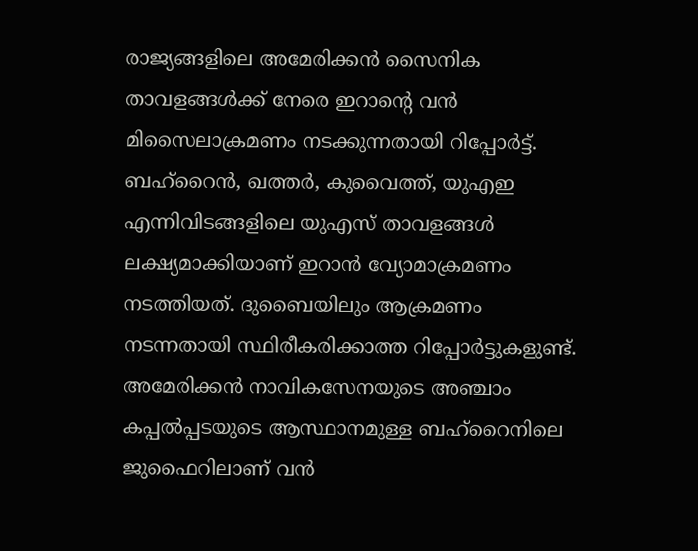രാജ്യങ്ങളിലെ അമേരിക്കൻ സൈനിക താവളങ്ങൾക്ക് നേരെ ഇറാന്റെ വൻ മിസൈലാക്രമണം നടക്കുന്നതായി റിപ്പോർട്ട്. ബഹ്റൈൻ, ഖത്തർ, കുവൈത്ത്, യുഎഇ എന്നിവിടങ്ങളിലെ യുഎസ് താവളങ്ങൾ ലക്ഷ്യമാക്കിയാണ് ഇറാൻ വ്യോമാക്രമണം നടത്തിയത്. ദുബൈയിലും ആക്രമണം നടന്നതായി സ്ഥിരീകരിക്കാത്ത റിപ്പോർട്ടുകളുണ്ട്. അമേരിക്കൻ നാവികസേനയുടെ അഞ്ചാം കപ്പൽപ്പടയുടെ ആസ്ഥാനമുള്ള ബഹ്റൈനിലെ ജുഫൈറിലാണ് വൻ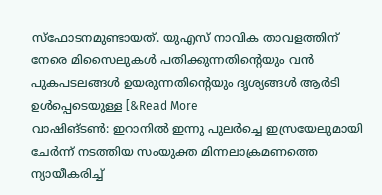സ്ഫോടനമുണ്ടായത്. യുഎസ് നാവിക താവളത്തിന് നേരെ മിസൈലുകൾ പതിക്കുന്നതിന്റെയും വൻ പുകപടലങ്ങൾ ഉയരുന്നതിന്റെയും ദൃശ്യങ്ങൾ ആർടി ഉൾപ്പെടെയുള്ള [&Read More
വാഷിങ്ടൺ: ഇറാനിൽ ഇന്നു പുലർച്ചെ ഇസ്രയേലുമായി ചേർന്ന് നടത്തിയ സംയുക്ത മിന്നലാക്രമണത്തെ ന്യായീകരിച്ച്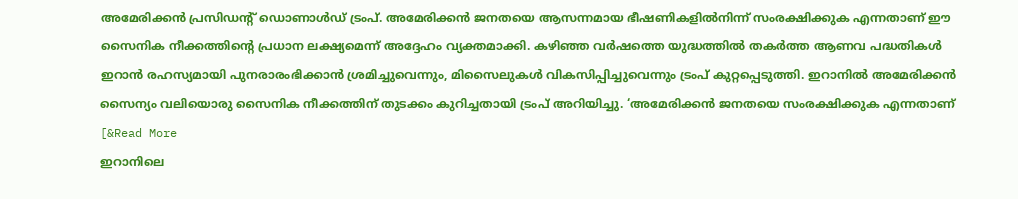അമേരിക്കൻ പ്രസിഡന്റ് ഡൊണാൾഡ് ട്രംപ്. അമേരിക്കൻ ജനതയെ ആസന്നമായ ഭീഷണികളിൽനിന്ന് സംരക്ഷിക്കുക എന്നതാണ് ഈ സൈനിക നീക്കത്തിന്റെ പ്രധാന ലക്ഷ്യമെന്ന് അദ്ദേഹം വ്യക്തമാക്കി. കഴിഞ്ഞ വർഷത്തെ യുദ്ധത്തിൽ തകർത്ത ആണവ പദ്ധതികൾ ഇറാൻ രഹസ്യമായി പുനരാരംഭിക്കാൻ ശ്രമിച്ചുവെന്നും, മിസൈലുകൾ വികസിപ്പിച്ചുവെന്നും ട്രംപ് കുറ്റപ്പെടുത്തി. ഇറാനിൽ അമേരിക്കൻ സൈന്യം വലിയൊരു സൈനിക നീക്കത്തിന് തുടക്കം കുറിച്ചതായി ട്രംപ് അറിയിച്ചു. ‘അമേരിക്കൻ ജനതയെ സംരക്ഷിക്കുക എന്നതാണ് [&Read More
ഇറാനിലെ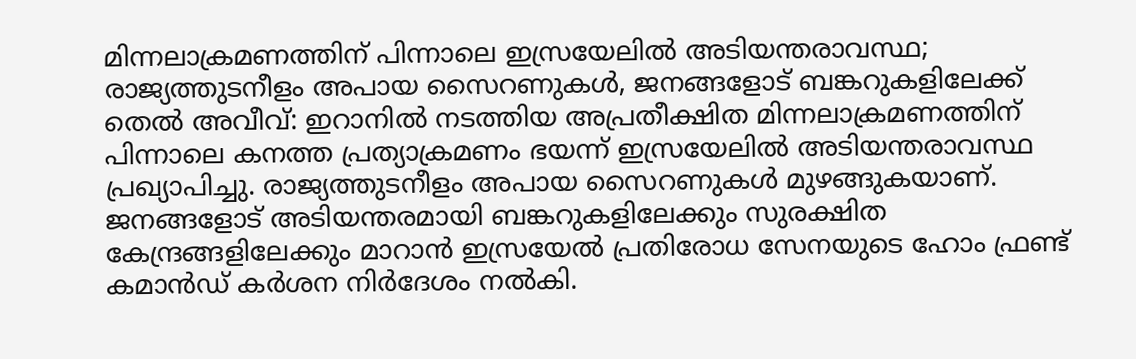മിന്നലാക്രമണത്തിന് പിന്നാലെ ഇസ്രയേലിൽ അടിയന്തരാവസ്ഥ; രാജ്യത്തുടനീളം അപായ സൈറണുകൾ, ജനങ്ങളോട് ബങ്കറുകളിലേക്ക്
തെൽ അവീവ്: ഇറാനിൽ നടത്തിയ അപ്രതീക്ഷിത മിന്നലാക്രമണത്തിന് പിന്നാലെ കനത്ത പ്രത്യാക്രമണം ഭയന്ന് ഇസ്രയേലിൽ അടിയന്തരാവസ്ഥ പ്രഖ്യാപിച്ചു. രാജ്യത്തുടനീളം അപായ സൈറണുകൾ മുഴങ്ങുകയാണ്. ജനങ്ങളോട് അടിയന്തരമായി ബങ്കറുകളിലേക്കും സുരക്ഷിത കേന്ദ്രങ്ങളിലേക്കും മാറാൻ ഇസ്രയേൽ പ്രതിരോധ സേനയുടെ ഹോം ഫ്രണ്ട് കമാൻഡ് കർശന നിർദേശം നൽകി.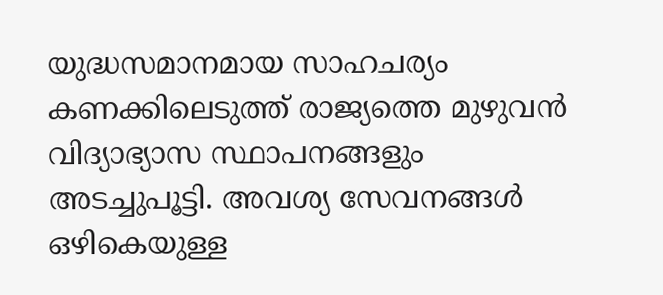യുദ്ധസമാനമായ സാഹചര്യം കണക്കിലെടുത്ത് രാജ്യത്തെ മുഴുവൻ വിദ്യാഭ്യാസ സ്ഥാപനങ്ങളും അടച്ചുപൂട്ടി. അവശ്യ സേവനങ്ങൾ ഒഴികെയുള്ള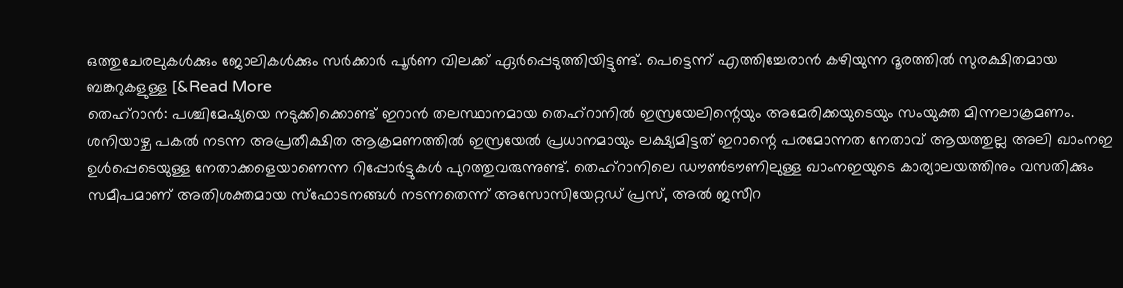ഒത്തുചേരലുകൾക്കും ജോലികൾക്കും സർക്കാർ പൂർണ വിലക്ക് ഏർപ്പെടുത്തിയിട്ടുണ്ട്. പെട്ടെന്ന് എത്തിച്ചേരാൻ കഴിയുന്ന ദൂരത്തിൽ സുരക്ഷിതമായ ബങ്കറുകളുള്ള [&Read More
തെഹ്റാൻ: പശ്ചിമേഷ്യയെ നടുക്കിക്കൊണ്ട് ഇറാൻ തലസ്ഥാനമായ തെഹ്റാനിൽ ഇസ്രയേലിന്റെയും അമേരിക്കയുടെയും സംയുക്ത മിന്നലാക്രമണം. ശനിയാഴ്ച പകൽ നടന്ന അപ്രതീക്ഷിത ആക്രമണത്തിൽ ഇസ്രയേൽ പ്രധാനമായും ലക്ഷ്യമിട്ടത് ഇറാന്റെ പരമോന്നത നേതാവ് ആയത്തുല്ല അലി ഖാംനഇ ഉൾപ്പെടെയുള്ള നേതാക്കളെയാണെന്ന റിപ്പോർട്ടുകൾ പുറത്തുവരുന്നുണ്ട്. തെഹ്റാനിലെ ഡൗൺടൗണിലുള്ള ഖാംനഇയുടെ കാര്യാലയത്തിനും വസതിക്കും സമീപമാണ് അതിശക്തമായ സ്ഫോടനങ്ങൾ നടന്നതെന്ന് അസോസിയേറ്റഡ് പ്രസ്, അൽ ജസീറ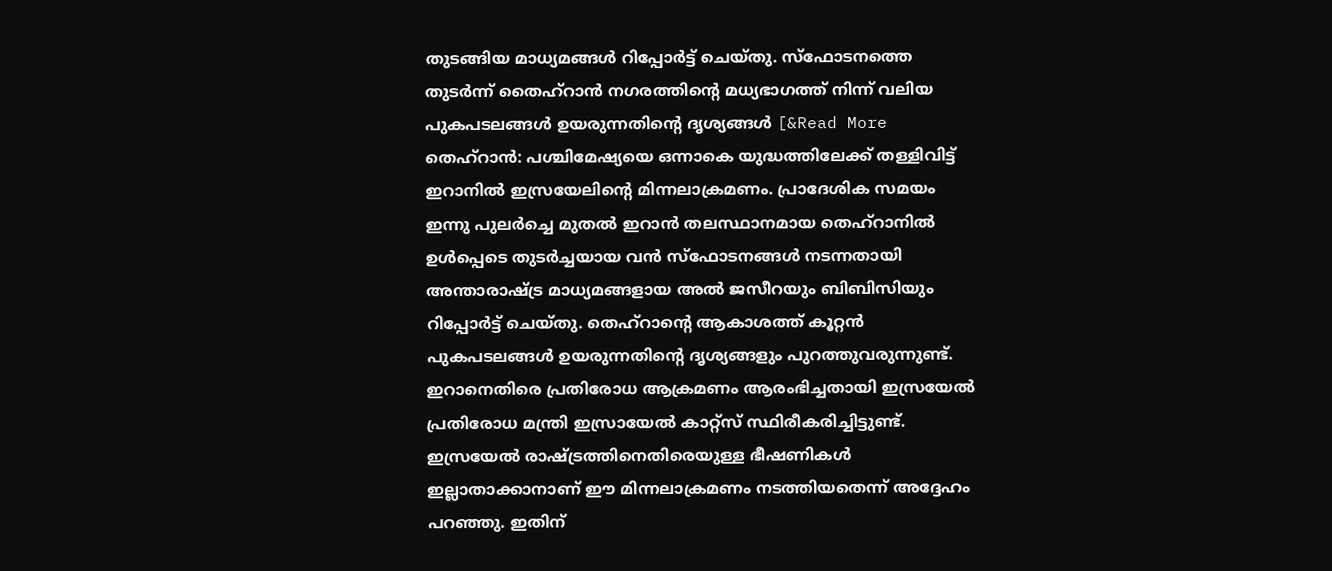തുടങ്ങിയ മാധ്യമങ്ങൾ റിപ്പോർട്ട് ചെയ്തു. സ്ഫോടനത്തെ തുടർന്ന് തൈഹ്റാൻ നഗരത്തിന്റെ മധ്യഭാഗത്ത് നിന്ന് വലിയ പുകപടലങ്ങൾ ഉയരുന്നതിന്റെ ദൃശ്യങ്ങൾ [&Read More
തെഹ്റാൻ: പശ്ചിമേഷ്യയെ ഒന്നാകെ യുദ്ധത്തിലേക്ക് തള്ളിവിട്ട് ഇറാനിൽ ഇസ്രയേലിന്റെ മിന്നലാക്രമണം. പ്രാദേശിക സമയം ഇന്നു പുലർച്ചെ മുതൽ ഇറാൻ തലസ്ഥാനമായ തെഹ്റാനിൽ ഉൾപ്പെടെ തുടർച്ചയായ വൻ സ്ഫോടനങ്ങൾ നടന്നതായി അന്താരാഷ്ട്ര മാധ്യമങ്ങളായ അൽ ജസീറയും ബിബിസിയും റിപ്പോർട്ട് ചെയ്തു. തെഹ്റാന്റെ ആകാശത്ത് കൂറ്റൻ പുകപടലങ്ങൾ ഉയരുന്നതിന്റെ ദൃശ്യങ്ങളും പുറത്തുവരുന്നുണ്ട്. ഇറാനെതിരെ പ്രതിരോധ ആക്രമണം ആരംഭിച്ചതായി ഇസ്രയേൽ പ്രതിരോധ മന്ത്രി ഇസ്രായേൽ കാറ്റ്സ് സ്ഥിരീകരിച്ചിട്ടുണ്ട്. ഇസ്രയേൽ രാഷ്ട്രത്തിനെതിരെയുള്ള ഭീഷണികൾ ഇല്ലാതാക്കാനാണ് ഈ മിന്നലാക്രമണം നടത്തിയതെന്ന് അദ്ദേഹം പറഞ്ഞു. ഇതിന്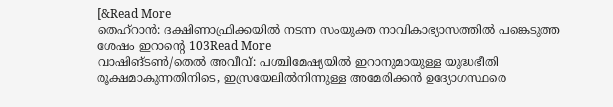[&Read More
തെഹ്റാൻ: ദക്ഷിണാഫ്രിക്കയിൽ നടന്ന സംയുക്ത നാവികാഭ്യാസത്തിൽ പങ്കെടുത്ത ശേഷം ഇറാന്റെ 103Read More
വാഷിങ്ടൺ/തെൽ അവീവ്: പശ്ചിമേഷ്യയിൽ ഇറാനുമായുള്ള യുദ്ധഭീതി രൂക്ഷമാകുന്നതിനിടെ, ഇസ്രയേലിൽനിന്നുള്ള അമേരിക്കൻ ഉദ്യോഗസ്ഥരെ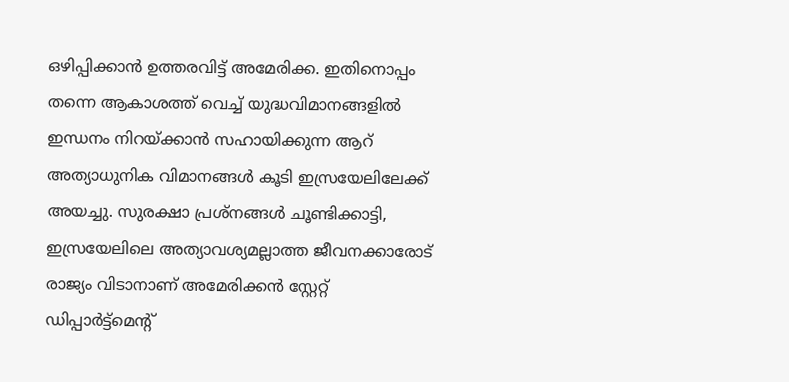ഒഴിപ്പിക്കാൻ ഉത്തരവിട്ട് അമേരിക്ക. ഇതിനൊപ്പം തന്നെ ആകാശത്ത് വെച്ച് യുദ്ധവിമാനങ്ങളിൽ ഇന്ധനം നിറയ്ക്കാൻ സഹായിക്കുന്ന ആറ് അത്യാധുനിക വിമാനങ്ങൾ കൂടി ഇസ്രയേലിലേക്ക് അയച്ചു. സുരക്ഷാ പ്രശ്നങ്ങൾ ചൂണ്ടിക്കാട്ടി, ഇസ്രയേലിലെ അത്യാവശ്യമല്ലാത്ത ജീവനക്കാരോട് രാജ്യം വിടാനാണ് അമേരിക്കൻ സ്റ്റേറ്റ് ഡിപ്പാർട്ട്മെന്റ്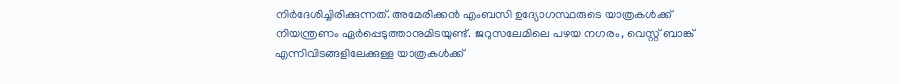നിർദേശിച്ചിരിക്കുന്നത്. അമേരിക്കൻ എംബസി ഉദ്യോഗസ്ഥരുടെ യാത്രകൾക്ക് നിയന്ത്രണം ഏർപ്പെടുത്താനുമിടയുണ്ട്. ജറുസലേമിലെ പഴയ നഗരം, വെസ്റ്റ് ബാങ്ക് എന്നിവിടങ്ങളിലേക്കുള്ള യാത്രകൾക്ക്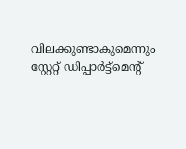വിലക്കുണ്ടാകുമെന്നും സ്റ്റേറ്റ് ഡിപ്പാർട്ട്മെന്റ്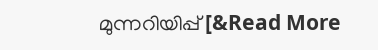മുന്നറിയിപ്പ് [&Read More